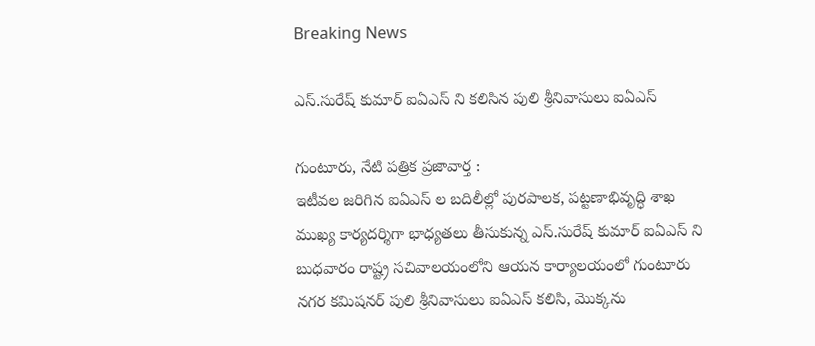Breaking News

ఎస్.సురేష్ కుమార్ ఐఏఎస్ ని కలిసిన పులి శ్రీనివాసులు ఐఏఎస్

గుంటూరు, నేటి పత్రిక ప్రజావార్త :
ఇటీవల జరిగిన ఐఏఎస్ ల బదిలీల్లో పురపాలక, పట్టణాభివృద్ధి శాఖ ముఖ్య కార్యదర్శిగా భాధ్యతలు తీసుకున్న ఎస్.సురేష్ కుమార్ ఐఏఎస్ ని బుధవారం రాష్ట్ర సచివాలయంలోని ఆయన కార్యాలయంలో గుంటూరు నగర కమిషనర్ పులి శ్రీనివాసులు ఐఏఎస్ కలిసి, మొక్కను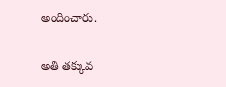అందించారు.

అతి తక్కువ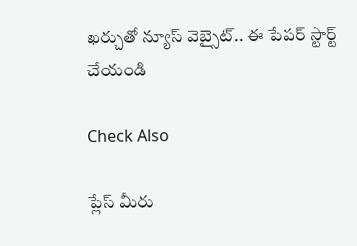ఖర్చుతో న్యూస్ వెబ్సైట్.. ఈ పేపర్ స్టార్ట్ చేయండి

Check Also

ప్లేస్ మీరు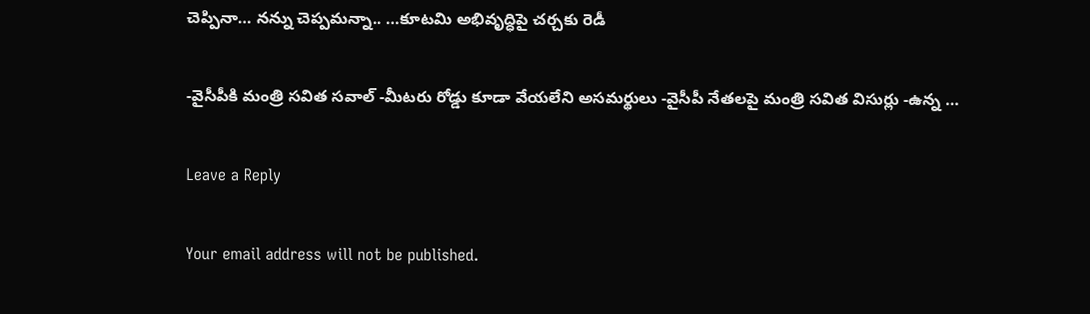చెప్పినా… నన్ను చెప్పమన్నా.. …కూటమి అభివృద్ధిపై చర్చకు రెడీ

-వైసీపీకి మంత్రి సవిత సవాల్ -మీటరు రోడ్డు కూడా వేయలేని అసమర్థులు -వైసీపీ నేతలపై మంత్రి సవిత విసుర్లు -ఉన్న …

Leave a Reply

Your email address will not be published.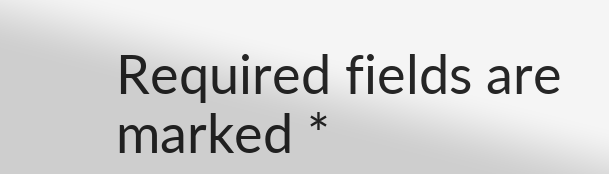Required fields are marked *